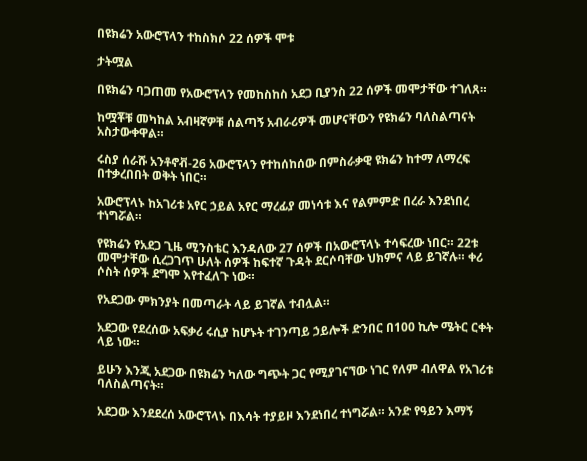በዩክሬን አውሮፕላን ተከስክሶ 22 ሰዎች ሞቱ

ታትሟል

በዩክሬን ባጋጠመ የአውሮፕላን የመከስከስ አደጋ ቢያንስ 22 ሰዎች መሞታቸው ተገለጸ።

ከሟቾቹ መካከል አብዛኛዎቹ ሰልጣኝ አብራሪዎች መሆናቸውን የዩክሬን ባለስልጣናት አስታውቀዋል።

ሩስያ ሰራሹ አንቶኖቭ-26 አውሮፕላን የተከሰከሰው በምስራቃዊ ዩክሬን ከተማ ለማረፍ በተቃረበበት ወቅት ነበር።

አውሮፕላኑ ከአገሪቱ አየር ኃይል አየር ማረፊያ መነሳቱ እና የልምምድ በረራ እንደነበረ ተነግሯል።

የዩክሬን የአደጋ ጊዜ ሚንስቴር እንዳለው 27 ሰዎች በአውሮፕላኑ ተሳፍረው ነበር። 22ቱ መሞታቸው ሲረጋገጥ ሁለት ሰዎች ከፍተኛ ጉዳት ደርሶባቸው ህክምና ላይ ይገኛሉ። ቀሪ ሶስት ሰዎች ደግሞ እየተፈለጉ ነው።

የአደጋው ምክንያት በመጣራት ላይ ይገኛል ተብሏል።

አደጋው የደረሰው አፍቃሪ ሩሲያ ከሆኑት ተገንጣይ ኃይሎች ድንበር በ100 ኪሎ ሜትር ርቀት ላይ ነው።

ይሁን እንጂ አደጋው በዩክሬን ካለው ግጭት ጋር የሚያገናኘው ነገር የለም ብለዋል የአገሪቱ ባለስልጣናት።

አደጋው እንደደረሰ አውሮፕላኑ በእሳት ተያይዞ እንደነበረ ተነግሯል። አንድ የዓይን እማኝ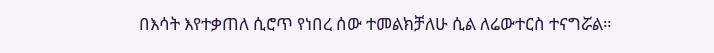በእሳት እየተቃጠለ ሲሮጥ የነበረ ሰው ተመልክቻለሁ ሲል ለሬውተርስ ተናግሯል።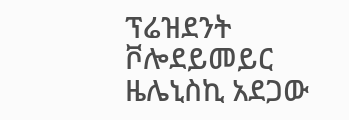ፕሬዝደንት ቮሎደይመይር ዜሌኒስኪ አደጋው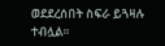ወደደረሰበት ስፍራ ይጓዛሉ ተብሏል።